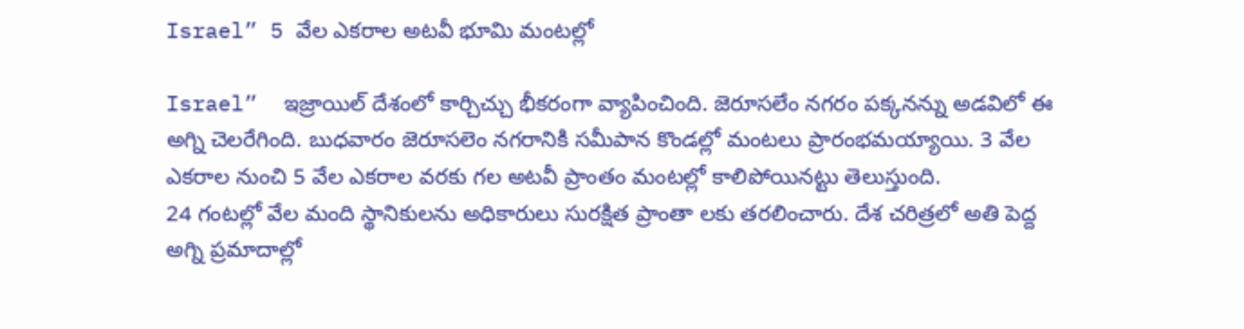Israel” 5 వేల ఎక‌రాల అట‌వీ భూమి మంట‌ల్లో

Israel”  ఇజ్రాయిల్ దేశంలో కార్చిచ్చు భీక‌రంగా వ్యాపించింది. జెరూస‌లేం న‌గ‌రం ప‌క్క‌న‌న్ను అడ‌విలో ఈ అగ్ని చెల‌రేగింది. బుధ‌వారం జెరూస‌లెం న‌గ‌రానికి స‌మీపాన కొండ‌ల్లో మంట‌లు ప్రారంభ‌మ‌య్యాయి. 3 వేల ఎక‌రాల నుంచి 5 వేల ఎక‌రాల వ‌ర‌కు గ‌ల అట‌వీ ప్రాంతం మంట‌ల్లో కాలిపోయిన‌ట్టు తెలుస్తుంది.
24 గంటల్లో వేల మంది స్థానికులను అధికారులు సురక్షిత ప్రాంతా లకు తరలించారు. దేశ చరిత్రలో అతి పెద్ద అగ్ని ప్రమాదాల్లో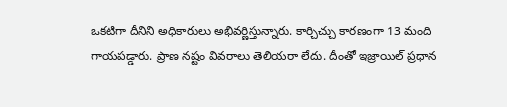ఒకటిగా దీనిని అధికారులు అభివర్ణిస్తున్నారు. కార్చిచ్చు కారణంగా 13 మంది గాయపడ్డారు. ప్రాణ నష్టం వివరాలు తెలియరా లేదు. దీంతో ఇజ్రాయిల్ ప్ర‌ధాన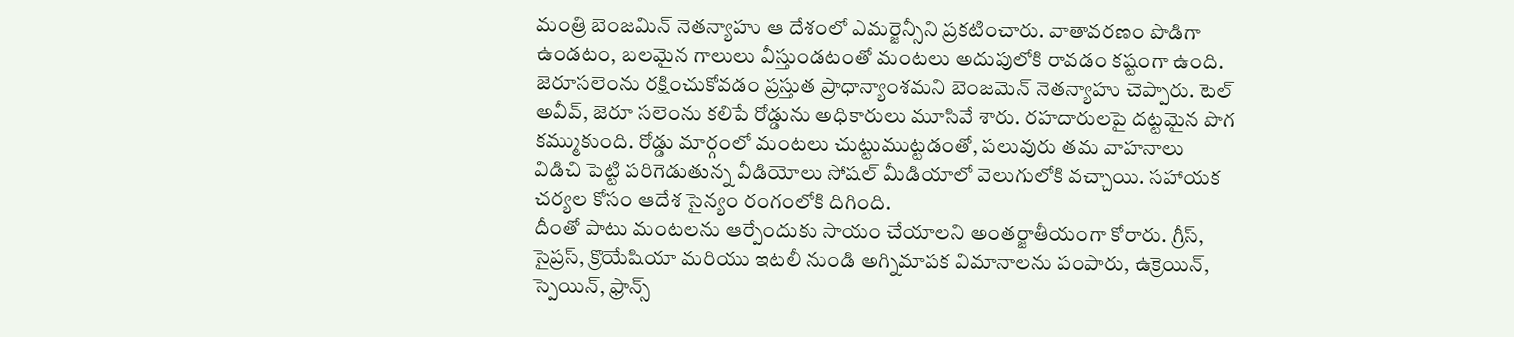మంత్రి బెంజ‌మిన్ నెతన్యాహు ఆ దేశంలో ఎమ‌ర్జెన్సీని ప్ర‌క‌టించారు. వాతావ‌ర‌ణం పొడిగా ఉండటం, బలమైన గాలులు వీస్తుండ‌టంతో మంట‌లు అదుపులోకి రావ‌డం క‌ష్టంగా ఉంది. జెరూసలెంను రక్షించుకోవడం ప్రస్తుత ప్రాధాన్యాంశమని బెంజ‌మెన్ నెత‌న్యాహు చెప్పారు. టెల్ అవీవ్, జెరూ సలెంను కలిపే రోడ్డును అధికారులు మూసివే శారు. రహదారులపై దట్టమైన పొగ కమ్ముకుంది. రోడ్డు మార్గంలో మంటలు చుట్టుముట్టడంతో, పలువురు తమ వాహనాలు విడిచి పెట్టి పరిగెడుతున్న వీడియోలు సోష‌ల్ మీడియాలో వెలుగులోకి వ‌చ్చాయి. సహాయక చర్యల కోసం ఆదేశ‌ సైన్యం రంగంలోకి దిగింది.
దీంతో పాటు మంట‌ల‌ను ఆర్పేందుకు సాయం చేయాల‌ని అంత‌ర్జాతీయంగా కోరారు. గ్రీస్, సైప్రస్, క్రొయేషియా మరియు ఇటలీ నుండి అగ్నిమాపక విమానాలను పంపారు, ఉక్రెయిన్, స్పెయిన్, ఫ్రాన్స్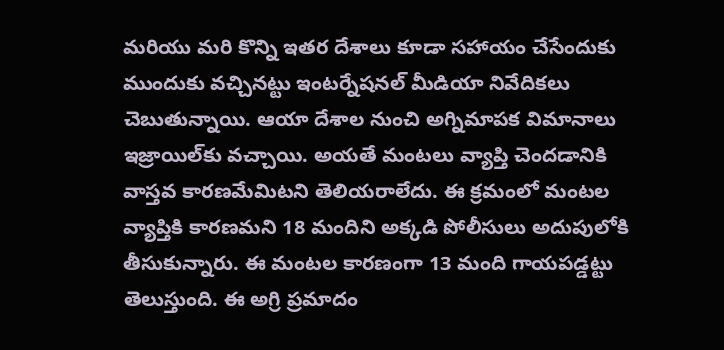మరియు మ‌రి కొన్ని ఇతర దేశాలు కూడా సహాయం చేసేందుకు ముందుకు వ‌చ్చిన‌ట్టు ఇంట‌ర్నేష‌న‌ల్ మీడియా నివేదికలు చెబుతున్నాయి. ఆయా దేశాల నుంచి అగ్నిమాప‌క విమానాలు ఇజ్రాయిల్‌కు వ‌చ్చాయి. అయతే మంట‌లు వ్యాప్తి చెంద‌డానికి వాస్త‌వ కార‌ణమేమిట‌ని తెలియ‌రాలేదు. ఈ క్ర‌మంలో మంట‌ల వ్యాప్తికి కార‌ణ‌మ‌ని 18 మందిని అక్క‌డి పోలీసులు అదుపులోకి తీసుకున్నారు. ఈ మంట‌ల కార‌ణంగా 13 మంది గాయ‌ప‌డ్డట్టు తెలుస్తుంది. ఈ అగ్రి ప్ర‌మాదం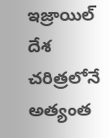ఇజ్రాయిల్ దేశ చ‌రిత్ర‌లోనే అత్యంత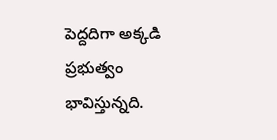పెద్ద‌దిగా అక్క‌డి ప్ర‌భుత్వం భావిస్తున్న‌ది.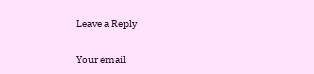Leave a Reply

Your email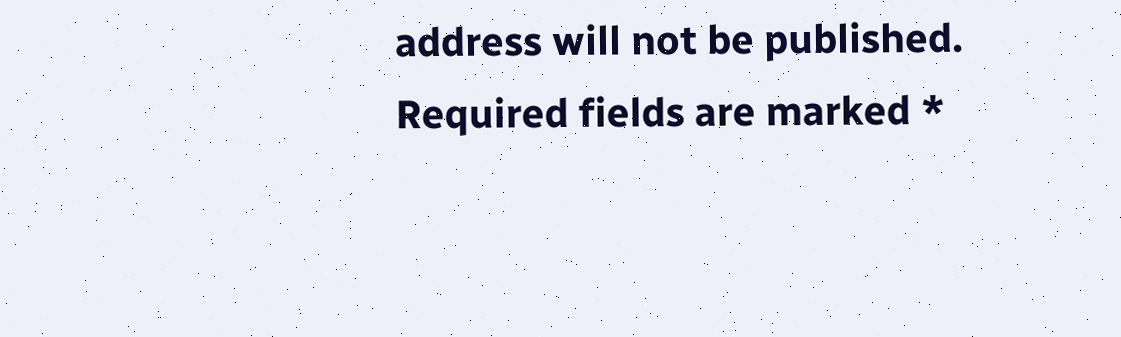address will not be published. Required fields are marked *